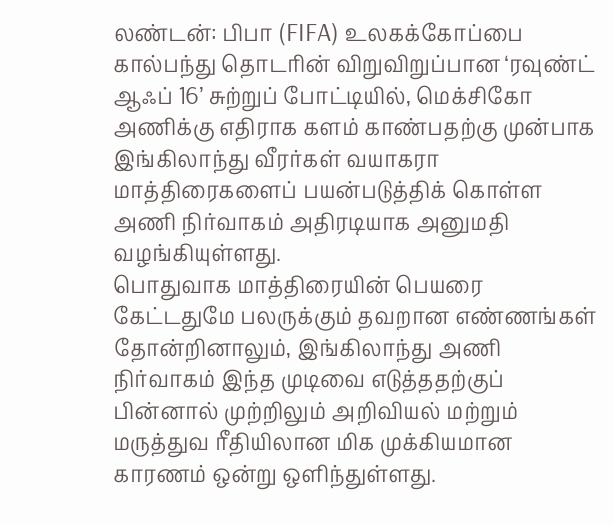லண்டன்: பிபா (FIFA) உலகக்கோப்பை கால்பந்து தொடரின் விறுவிறுப்பான ‘ரவுண்ட் ஆஃப் 16’ சுற்றுப் போட்டியில், மெக்சிகோ அணிக்கு எதிராக களம் காண்பதற்கு முன்பாக இங்கிலாந்து வீரர்கள் வயாகரா மாத்திரைகளைப் பயன்படுத்திக் கொள்ள அணி நிர்வாகம் அதிரடியாக அனுமதி வழங்கியுள்ளது.
பொதுவாக மாத்திரையின் பெயரை கேட்டதுமே பலருக்கும் தவறான எண்ணங்கள் தோன்றினாலும், இங்கிலாந்து அணி நிர்வாகம் இந்த முடிவை எடுத்ததற்குப் பின்னால் முற்றிலும் அறிவியல் மற்றும் மருத்துவ ரீதியிலான மிக முக்கியமான காரணம் ஒன்று ஒளிந்துள்ளது.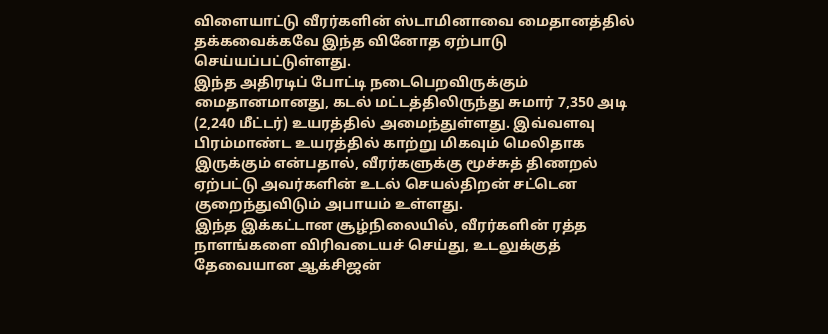விளையாட்டு வீரர்களின் ஸ்டாமினாவை மைதானத்தில் தக்கவைக்கவே இந்த வினோத ஏற்பாடு செய்யப்பட்டுள்ளது.
இந்த அதிரடிப் போட்டி நடைபெறவிருக்கும் மைதானமானது, கடல் மட்டத்திலிருந்து சுமார் 7,350 அடி (2,240 மீட்டர்) உயரத்தில் அமைந்துள்ளது. இவ்வளவு பிரம்மாண்ட உயரத்தில் காற்று மிகவும் மெலிதாக இருக்கும் என்பதால், வீரர்களுக்கு மூச்சுத் திணறல் ஏற்பட்டு அவர்களின் உடல் செயல்திறன் சட்டென குறைந்துவிடும் அபாயம் உள்ளது.
இந்த இக்கட்டான சூழ்நிலையில், வீரர்களின் ரத்த நாளங்களை விரிவடையச் செய்து, உடலுக்குத் தேவையான ஆக்சிஜன்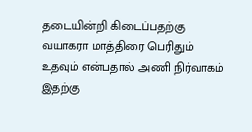தடையின்றி கிடைப்பதற்கு வயாகரா மாத்திரை பெரிதும் உதவும் என்பதால் அணி நிர்வாகம் இதற்கு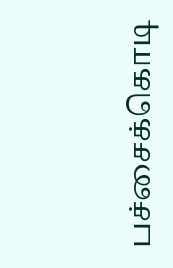பச்சைக்கொடி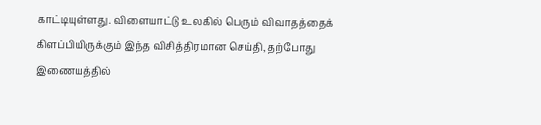காட்டியுள்ளது. விளையாட்டு உலகில் பெரும் விவாதத்தைக் கிளப்பியிருக்கும் இந்த விசித்திரமான செய்தி, தற்போது இணையத்தில்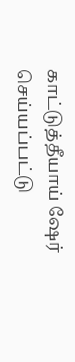காட்டுத்தீயாய் ஷேர் செய்யப்பட்டு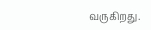வருகிறது.